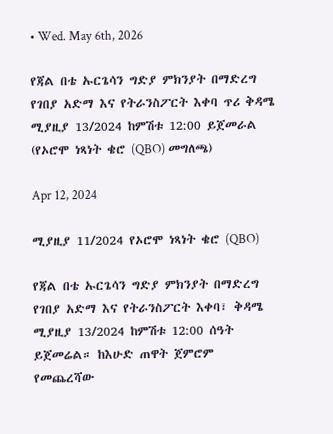• Wed. May 6th, 2026

የጃል በቴ ኡርጌሳን ግድያ ምክንያት በማድረግ የገበያ አድማ እና የትራንስፖርት እቀባ ጥሪ ቅዳሜ ሚያዚያ 13/2024 ከምሽቱ 12:00 ይጀመራል (የኦሮሞ ነጻነት ቄሮ (QBO) መግለጫ)

Apr 12, 2024

ሚያዚያ 11/2024 የኦሮሞ ነጻነት ቄሮ (QBO)

የጃል በቴ ኡርጌሳን ግድያ ምክንያት በማድረግ የገበያ አድማ እና የትራንስፖርት እቀባ፣ ቅዳሜ ሚያዚያ 13/2024 ከምሽቱ 12:00 ሰዓት ይጀመሬል። ከእሁድ ጠዋት ጀምሮም የመጨረሻው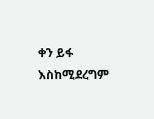ቀን ይፋ እስከሚደረግም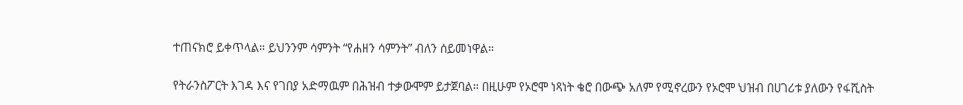ተጠናክሮ ይቀጥላል። ይህንንም ሳምንት “የሐዘን ሳምንት” ብለን ሰይመነዋል።

የትራንስፖርት እገዳ እና የገበያ አድማዉም በሕዝብ ተቃውሞም ይታጀባል። በዚሁም የኦሮሞ ነጻነት ቄሮ በውጭ አለም የሚኖረውን የኦሮሞ ህዝብ በሀገሪቱ ያለውን የፋሺስት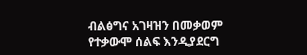ብልፅግና አገዛዝን በመቃወም የተቃውሞ ሰልፍ እንዲያደርግ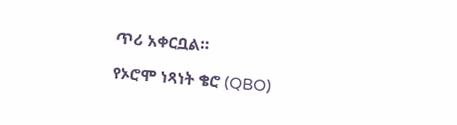ጥሪ አቀርቧል።

የኦሮሞ ነጻነት ቄሮ (QBO)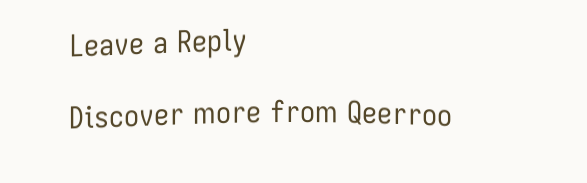Leave a Reply

Discover more from Qeerroo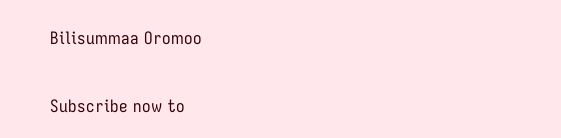Bilisummaa Oromoo

Subscribe now to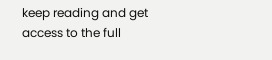keep reading and get access to the full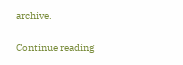archive.

Continue reading